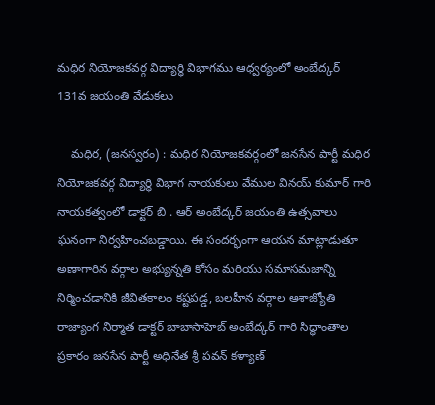మధిర నియోజకవర్గ విద్యార్ధి విభాగము ఆధ్వర్యంలో అంబేద్కర్ 131వ జయంతి వేడుకలు

    మధిర, (జనస్వరం) : మధిర నియోజకవర్గంలో జనసేన పార్టీ మధిర నియోజకవర్గ విద్యార్ధి విభాగ నాయకులు వేముల వినయ్ కుమార్ గారి నాయకత్వంలో డాక్టర్ బి . ఆర్ అంబేద్కర్ జయంతి ఉత్సవాలు ఘనంగా నిర్వహించబడ్డాయి. ఈ సందర్భంగా ఆయన మాట్లాడుతూ అణాగారిన వర్గాల అభ్యున్నతి కోసం మరియు సమాసమజాన్ని నిర్మించడానికి జీవితకాలం కష్టపడ్డ, బలహీన వర్గాల ఆశాజ్యోతి రాజ్యాంగ నిర్మాత డాక్టర్ బాబాసాహెబ్ అంబేద్కర్ గారి సిద్ధాంతాల ప్రకారం జనసేన పార్టీ అధినేత శ్రీ పవన్ కళ్యాణ్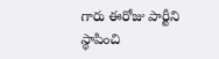గారు ఈరోజు పార్టీని స్థాపించి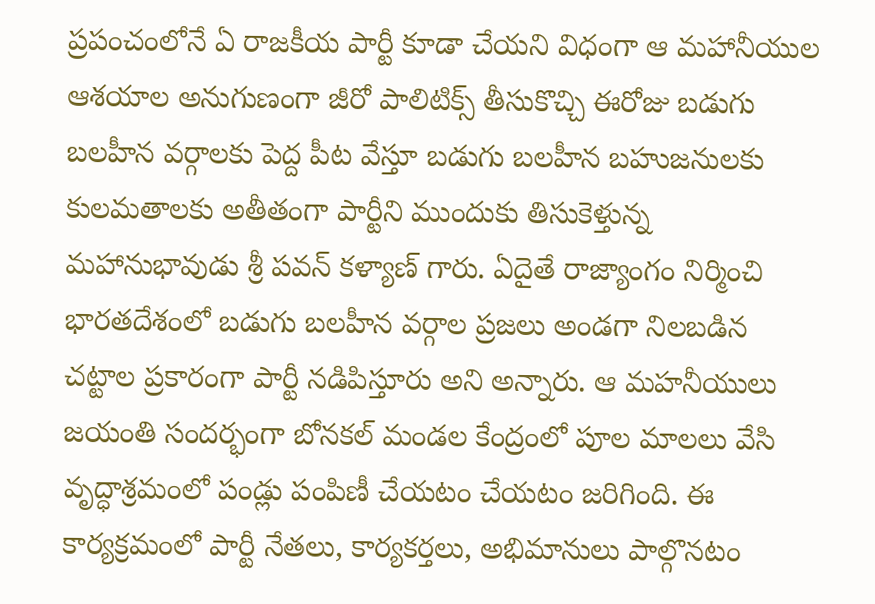ప్రపంచంలోనే ఏ రాజకీయ పార్టీ కూడా చేయని విధంగా ఆ మహానీయుల ఆశయాల అనుగుణంగా జీరో పాలిటిక్స్ తీసుకొచ్చి ఈరోజు బడుగు బలహీన వర్గాలకు పెద్ద పీట వేస్తూ బడుగు బలహీన బహుజనులకు కులమతాలకు అతీతంగా పార్టీని ముందుకు తిసుకెళ్తున్న మహానుభావుడు శ్రీ పవన్ కళ్యాణ్ గారు. ఏదైతే రాజ్యాంగం నిర్మించి భారతదేశంలో బడుగు బలహీన వర్గాల ప్రజలు అండగా నిలబడిన చట్టాల ప్రకారంగా పార్టీ నడిపిస్తూరు అని అన్నారు. ఆ మహనీయులు జయంతి సందర్భంగా బోనకల్ మండల కేంద్రంలో పూల మాలలు వేసి వృద్ధాశ్రమంలో పండ్లు పంపిణీ చేయటం చేయటం జరిగింది. ఈ కార్యక్రమంలో పార్టీ నేతలు, కార్యకర్తలు, అభిమానులు పాల్గొనటం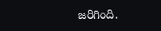జరిగింది.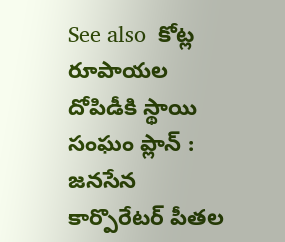See also  కోట్ల రూపాయల దోపిడీకి స్థాయి సంఘం ప్లాన్‌ : జనసేన కార్పొరేటర్‌ పీతల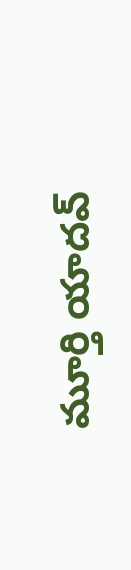మూర్తి యాదవ్‌